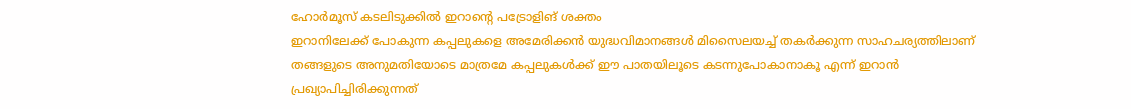ഹോർമൂസ് കടലിടുക്കിൽ ഇറാന്റെ പട്രോളിങ് ശക്തം
ഇറാനിലേക്ക് പോകുന്ന കപ്പലുകളെ അമേരിക്കൻ യുദ്ധവിമാനങ്ങൾ മിസൈലയച്ച് തകർക്കുന്ന സാഹചര്യത്തിലാണ് തങ്ങളുടെ അനുമതിയോടെ മാത്രമേ കപ്പലുകൾക്ക് ഈ പാതയിലൂടെ കടന്നുപോകാനാകൂ എന്ന് ഇറാൻ പ്രഖ്യാപിച്ചിരിക്കുന്നത്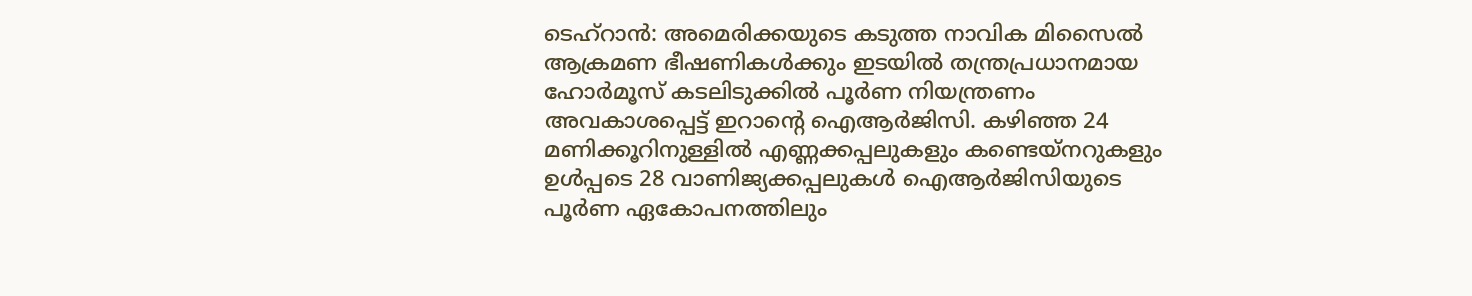ടെഹ്റാൻ: അമെരിക്കയുടെ കടുത്ത നാവിക മിസൈൽ ആക്രമണ ഭീഷണികൾക്കും ഇടയിൽ തന്ത്രപ്രധാനമായ ഹോർമൂസ് കടലിടുക്കിൽ പൂർണ നിയന്ത്രണം അവകാശപ്പെട്ട് ഇറാന്റെ ഐആർജിസി. കഴിഞ്ഞ 24 മണിക്കൂറിനുള്ളിൽ എണ്ണക്കപ്പലുകളും കണ്ടെയ്നറുകളും ഉൾപ്പടെ 28 വാണിജ്യക്കപ്പലുകൾ ഐആർജിസിയുടെ പൂർണ ഏകോപനത്തിലും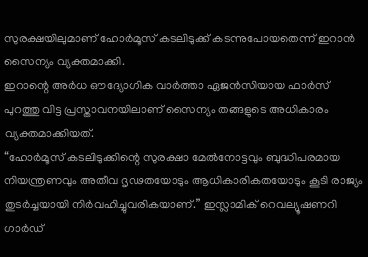സുരക്ഷയിലുമാണ് ഹോർമൂസ് കടലിടുക്ക് കടന്നുപോയതെന്ന് ഇറാൻ സൈന്യം വ്യക്തമാക്കി.
ഇറാന്റെ അർധ ഔദ്യോഗിക വാർത്താ ഏജൻസിയായ ഫാർസ് പുറത്തു വിട്ട പ്രസ്താവനയിലാണ് സൈന്യം തങ്ങളുടെ അധികാരം വ്യക്തമാക്കിയത്.
“ഹോർമൂസ് കടലിടുക്കിന്റെ സുരക്ഷാ മേൽനോട്ടവും ബുദ്ധിപരമായ നിയന്ത്രണവും അതീവ ദൃഢതയോടും ആധികാരികതയോടും കൂടി രാജ്യം തുടർച്ചയായി നിർവഹിച്ചുവരികയാണ്.” ഇസ്ലാമിക് റെവല്യൂഷണറി ഗാർഡ്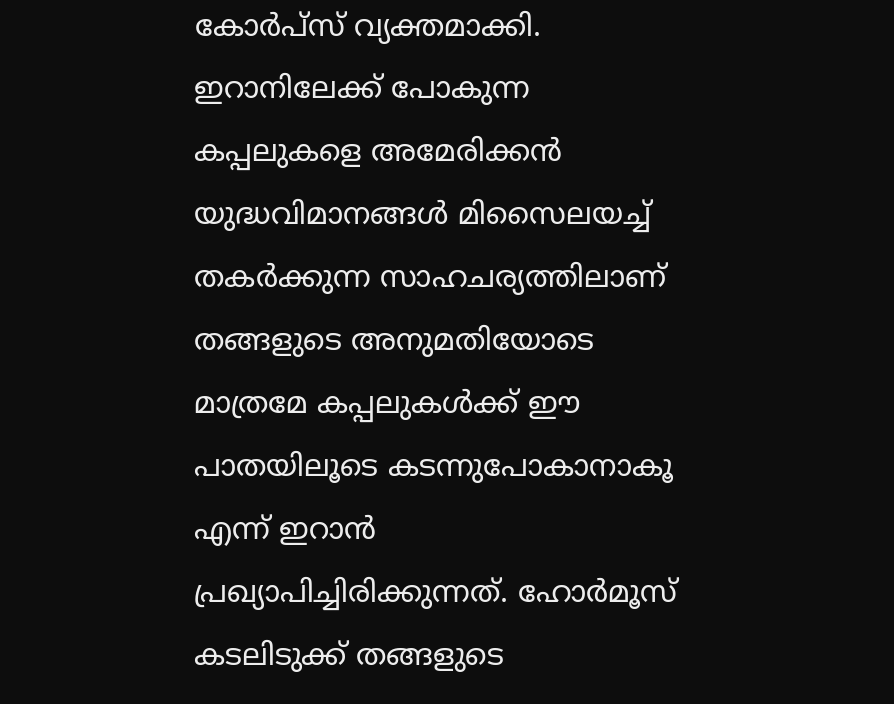കോർപ്സ് വ്യക്തമാക്കി.
ഇറാനിലേക്ക് പോകുന്ന കപ്പലുകളെ അമേരിക്കൻ യുദ്ധവിമാനങ്ങൾ മിസൈലയച്ച് തകർക്കുന്ന സാഹചര്യത്തിലാണ് തങ്ങളുടെ അനുമതിയോടെ മാത്രമേ കപ്പലുകൾക്ക് ഈ പാതയിലൂടെ കടന്നുപോകാനാകൂ എന്ന് ഇറാൻ പ്രഖ്യാപിച്ചിരിക്കുന്നത്. ഹോർമൂസ് കടലിടുക്ക് തങ്ങളുടെ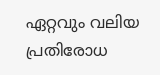ഏറ്റവും വലിയ പ്രതിരോധ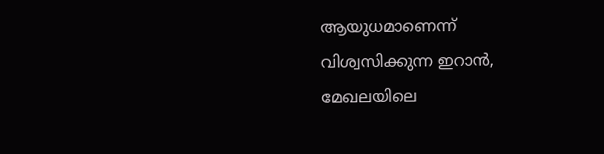ആയുധമാണെന്ന് വിശ്വസിക്കുന്ന ഇറാൻ, മേഖലയിലെ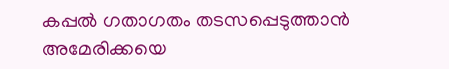കപ്പൽ ഗതാഗതം തടസപ്പെടുത്താൻ അമേരിക്കയെ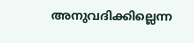അനുവദിക്കില്ലെന്ന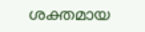ശക്തമായ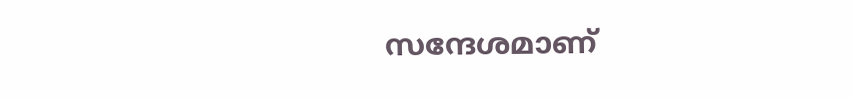സന്ദേശമാണ്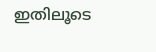ഇതിലൂടെ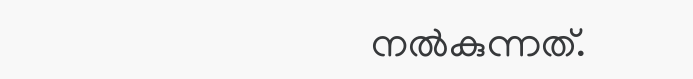നൽകുന്നത്.